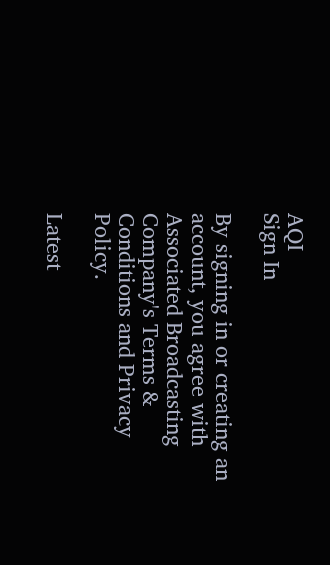AQI
Sign In

By signing in or creating an account, you agree with Associated Broadcasting Company's Terms & Conditions and Privacy Policy.

Latest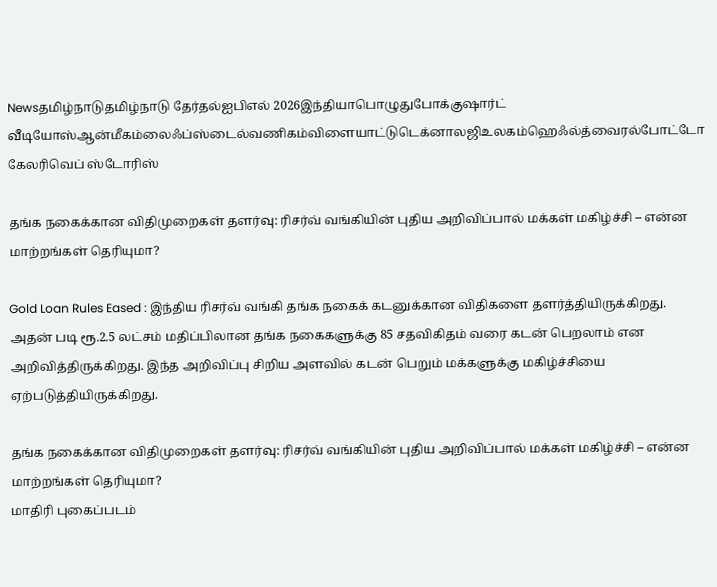Newsதமிழ்நாடுதமிழ்நாடு தேர்தல்ஐபிஎல் 2026இந்தியாபொழுதுபோக்குஷார்ட் வீடியோஸ்ஆன்மீகம்லைஃப்ஸ்டைல்வணிகம்விளையாட்டுடெக்னாலஜிஉலகம்ஹெஃல்த்வைரல்போட்டோ கேலரிவெப் ஸ்டோரிஸ்

தங்க நகைக்கான விதிமுறைகள் தளர்வு: ரிசர்வ் வங்கியின் புதிய அறிவிப்பால் மக்கள் மகிழ்ச்சி – என்ன மாற்றங்கள் தெரியுமா?

Gold Loan Rules Eased : இந்திய ரிசர்வ் வங்கி தங்க நகைக் கடனுக்கான விதிகளை தளர்த்தியிருக்கிறது. அதன் படி ரூ.2.5 லட்சம் மதிப்பிலான தங்க நகைகளுக்கு 85 சதவிகிதம் வரை கடன் பெறலாம் என அறிவித்திருக்கிறது. இந்த அறிவிப்பு சிறிய அளவில் கடன் பெறும் மக்களுக்கு மகிழ்ச்சியை ஏற்படுத்தியிருக்கிறது.

தங்க நகைக்கான விதிமுறைகள் தளர்வு: ரிசர்வ் வங்கியின் புதிய அறிவிப்பால் மக்கள் மகிழ்ச்சி – என்ன மாற்றங்கள் தெரியுமா?
மாதிரி புகைப்படம்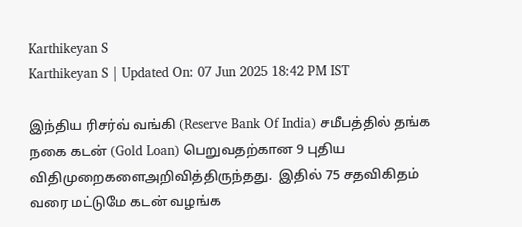Karthikeyan S
Karthikeyan S | Updated On: 07 Jun 2025 18:42 PM IST

இந்திய ரிசர்வ் வங்கி (Reserve Bank Of India) சமீபத்தில் தங்க நகை கடன் (Gold Loan) பெறுவதற்கான 9 புதிய விதிமுறைகளைஅறிவித்திருந்தது.  இதில் 75 சதவிகிதம் வரை மட்டுமே கடன் வழங்க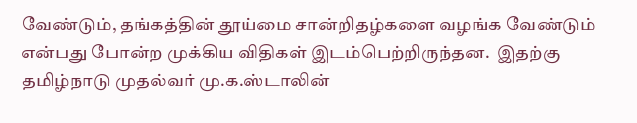வேண்டும், தங்கத்தின் தூய்மை சான்றிதழ்களை வழங்க வேண்டும் என்பது போன்ற முக்கிய விதிகள் இடம்பெற்றிருந்தன.  இதற்கு தமிழ்நாடு முதல்வர் மு.க.ஸ்டாலின்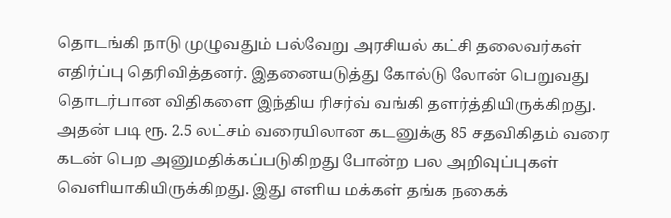தொடங்கி நாடு முழுவதும் பல்வேறு அரசியல் கட்சி தலைவர்கள் எதிர்ப்பு தெரிவித்தனர். இதனையடுத்து கோல்டு லோன் பெறுவது தொடர்பான விதிகளை இந்திய ரிசர்வ் வங்கி தளர்த்தியிருக்கிறது.  அதன் படி ரூ. 2.5 லட்சம் வரையிலான கடனுக்கு 85 சதவிகிதம் வரை கடன் பெற அனுமதிக்கப்படுகிறது போன்ற பல அறிவுப்புகள் வெளியாகியிருக்கிறது. இது எளிய மக்கள் தங்க நகைக்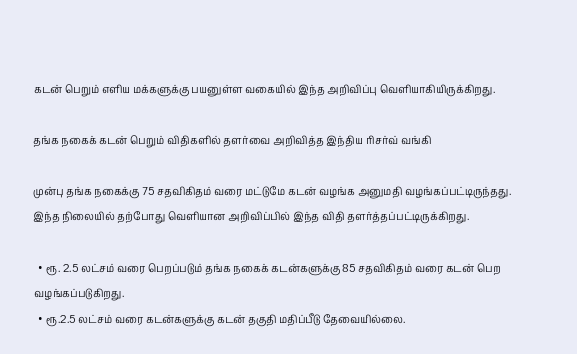கடன் பெறும் எளிய மக்களுக்கு பயனுள்ள வகையில் இந்த அறிவிப்பு வெளியாகியிருக்கிறது.

தங்க நகைக் கடன் பெறும் விதிகளில் தளர்வை அறிவித்த இந்திய ரிசர்வ் வங்கி

முன்பு தங்க நகைக்கு 75 சதவிகிதம் வரை மட்டுமே கடன் வழங்க அனுமதி வழங்கப்பட்டிருந்தது. இந்த நிலையில் தற்போது வெளியான அறிவிப்பில் இந்த விதி தளர்த்தப்பட்டிருக்கிறது.

  • ரூ. 2.5 லட்சம் வரை பெறப்படும் தங்க நகைக் கடன்களுக்கு 85 சதவிகிதம் வரை கடன் பெற வழங்கப்படுகிறது.
  • ரூ.2.5 லட்சம் வரை கடன்களுக்கு கடன் தகுதி மதிப்பீடு தேவையில்லை.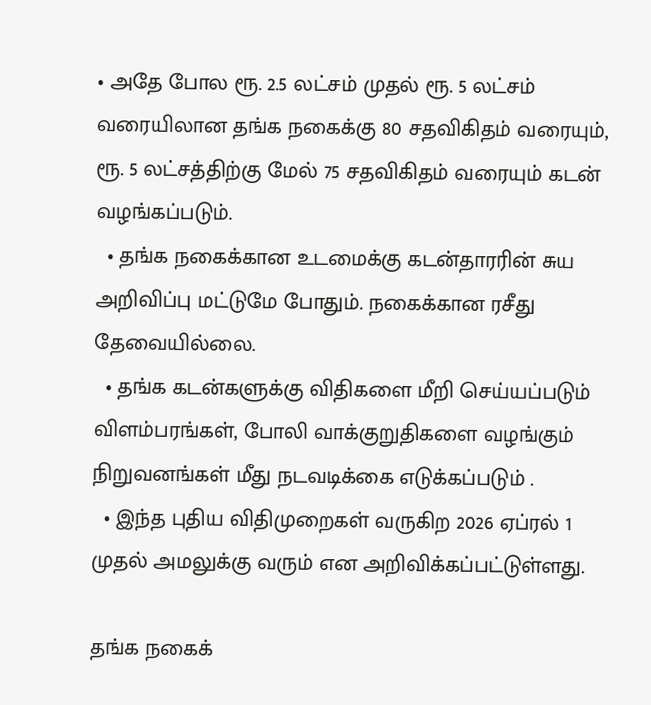• அதே போல ரூ. 2.5 லட்சம் முதல் ரூ. 5 லட்சம் வரையிலான தங்க நகைக்கு 80 சதவிகிதம் வரையும், ரூ. 5 லட்சத்திற்கு மேல் 75 சதவிகிதம் வரையும் கடன் வழங்கப்படும்.
  • தங்க நகைக்கான உடமைக்கு கடன்தாரரின் சுய அறிவிப்பு மட்டுமே போதும். நகைக்கான ரசீது தேவையில்லை.
  • தங்க கடன்களுக்கு விதிகளை மீறி செய்யப்படும் விளம்பரங்கள், போலி வாக்குறுதிகளை வழங்கும் நிறுவனங்கள் மீது நடவடிக்கை எடுக்கப்படும் .
  • இந்த புதிய விதிமுறைகள் வருகிற 2026 ஏப்ரல் 1 முதல் அமலுக்கு வரும் என அறிவிக்கப்பட்டுள்ளது.

தங்க நகைக்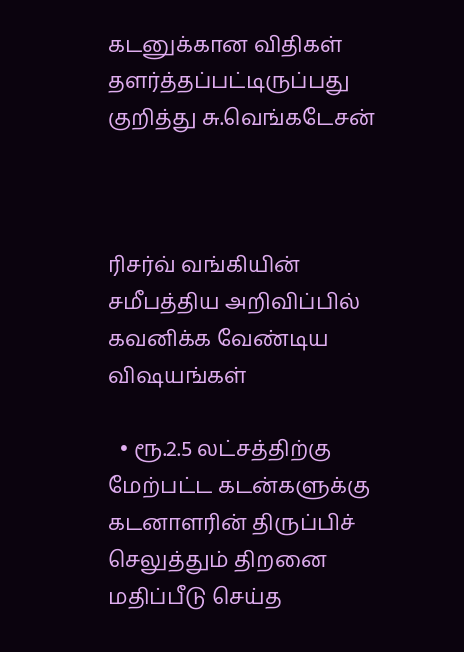கடனுக்கான விதிகள் தளர்த்தப்பட்டிருப்பது குறித்து சு.வெங்கடேசன்



ரிசர்வ் வங்கியின் சமீபத்திய அறிவிப்பில் கவனிக்க வேண்டிய விஷயங்கள்

  • ரூ.2.5 லட்சத்திற்கு மேற்பட்ட கடன்களுக்கு கடனாளரின் திருப்பிச் செலுத்தும் திறனை மதிப்பீடு செய்த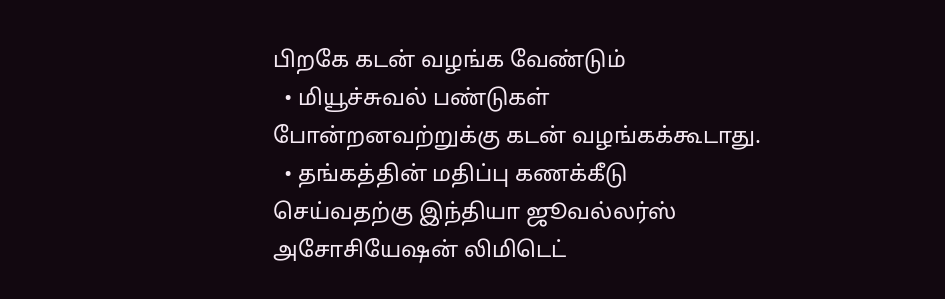பிறகே கடன் வழங்க வேண்டும்
  • மியூச்சுவல் பண்டுகள் போன்றனவற்றுக்கு கடன் வழங்கக்கூடாது.
  • தங்கத்தின் மதிப்பு கணக்கீடு செய்வதற்கு இந்தியா ஜூவல்லர்ஸ் அசோசியேஷன் லிமிடெட்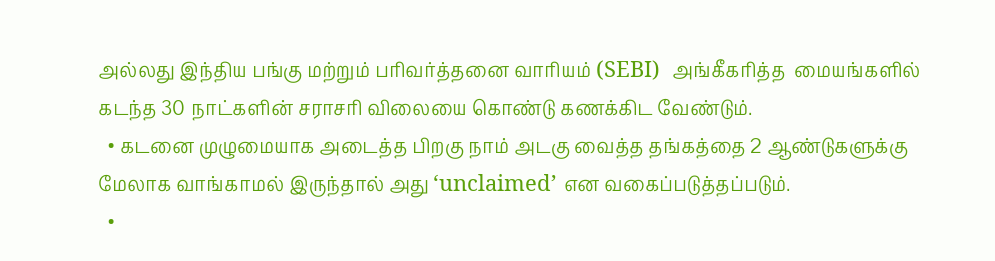அல்லது இந்திய பங்கு மற்றும் பரிவர்த்தனை வாரியம் (SEBI)  அங்கீகரித்த  மையங்களில் கடந்த 30 நாட்களின் சராசரி விலையை கொண்டு கணக்கிட வேண்டும்.
  • கடனை முழுமையாக அடைத்த பிறகு நாம் அடகு வைத்த தங்கத்தை 2 ஆண்டுகளுக்கு மேலாக வாங்காமல் இருந்தால் அது ‘unclaimed’ என வகைப்படுத்தப்படும்.
  •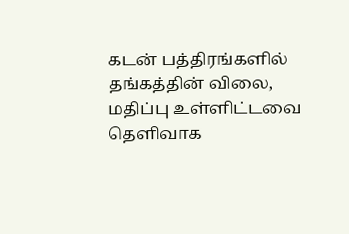கடன் பத்திரங்களில் தங்கத்தின் விலை, மதிப்பு உள்ளிட்டவை தெளிவாக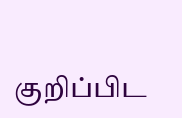குறிப்பிட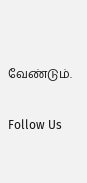வேண்டும்.

Follow Us